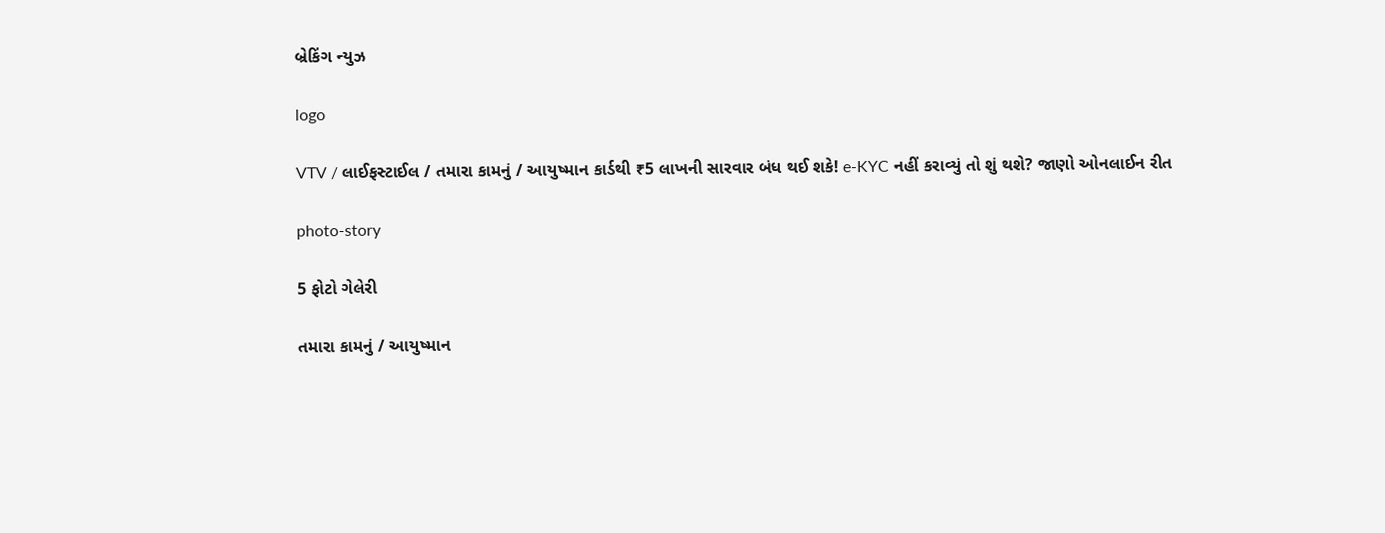બ્રેકિંગ ન્યુઝ

logo

VTV / લાઈફસ્ટાઈલ / તમારા કામનું / આયુષ્માન કાર્ડથી ₹5 લાખની સારવાર બંધ થઈ શકે! e-KYC નહીં કરાવ્યું તો શું થશે? જાણો ઓનલાઈન રીત

photo-story

5 ફોટો ગેલેરી

તમારા કામનું / આયુષ્માન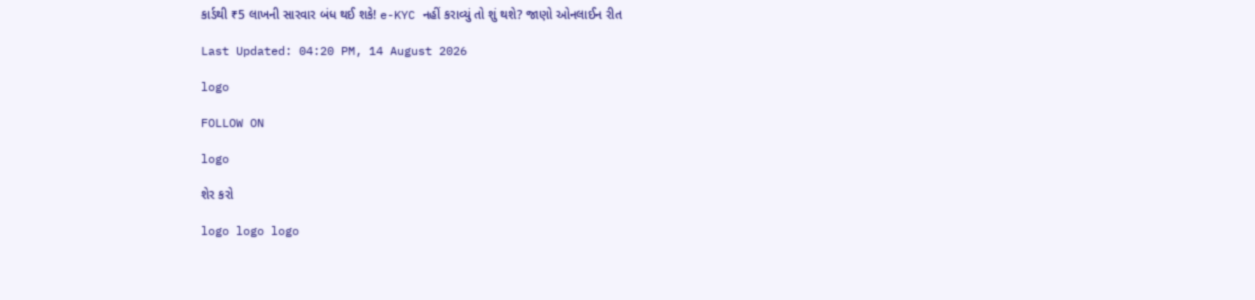કાર્ડથી ₹5 લાખની સારવાર બંધ થઈ શકે! e-KYC નહીં કરાવ્યું તો શું થશે? જાણો ઓનલાઈન રીત

Last Updated: 04:20 PM, 14 August 2026

logo

FOLLOW ON

logo

શેર કરો

logo logo logo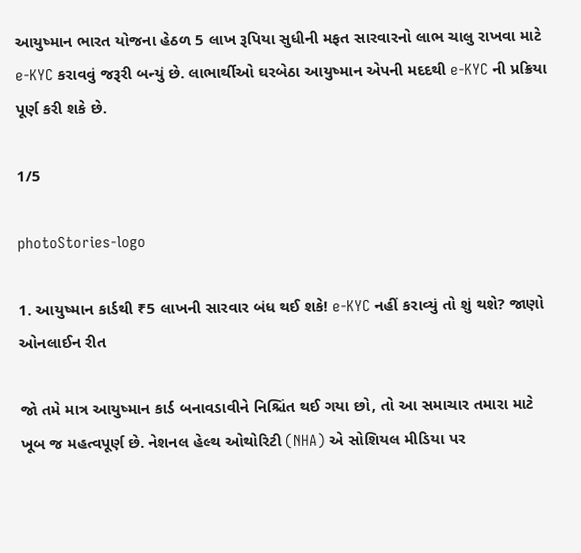આયુષ્માન ભારત યોજના હેઠળ 5 લાખ રૂપિયા સુધીની મફત સારવારનો લાભ ચાલુ રાખવા માટે e-KYC કરાવવું જરૂરી બન્યું છે. લાભાર્થીઓ ઘરબેઠા આયુષ્માન એપની મદદથી e-KYC ની પ્રક્રિયા પૂર્ણ કરી શકે છે.

1/5

photoStories-logo

1. આયુષ્માન કાર્ડથી ₹5 લાખની સારવાર બંધ થઈ શકે! e-KYC નહીં કરાવ્યું તો શું થશે? જાણો ઓનલાઈન રીત

જો તમે માત્ર આયુષ્માન કાર્ડ બનાવડાવીને નિશ્ચિંત થઈ ગયા છો, તો આ સમાચાર તમારા માટે ખૂબ જ મહત્વપૂર્ણ છે. નેશનલ હેલ્થ ઓથોરિટી (NHA) એ સોશિયલ મીડિયા પર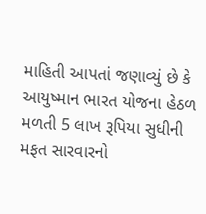માહિતી આપતાં જણાવ્યું છે કે આયુષ્માન ભારત યોજના હેઠળ મળતી 5 લાખ રૂપિયા સુધીની મફત સારવારનો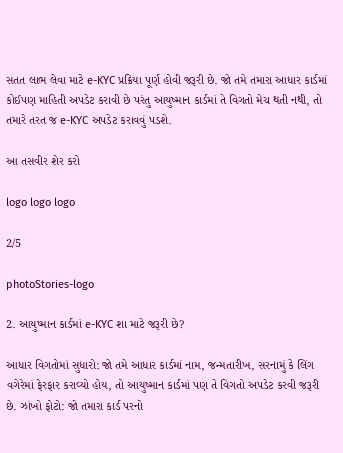સતત લાભ લેવા માટે e-KYC પ્રક્રિયા પૂર્ણ હોવી જરૂરી છે. જો તમે તમારા આધાર કાર્ડમાં કોઈપણ માહિતી અપડેટ કરાવી છે પરંતુ આયુષ્માન કાર્ડમાં તે વિગતો મેચ થતી નથી, તો તમારે તરત જ e-KYC અપડેટ કરાવવું પડશે.

આ તસવીર શેર કરો

logo logo logo

2/5

photoStories-logo

2. આયુષ્માન કાર્ડમાં e-KYC શા માટે જરૂરી છે?

આધાર વિગતોમાં સુધારો: જો તમે આધાર કાર્ડમાં નામ, જન્મતારીખ, સરનામું કે લિંગ વગેરેમાં ફેરફાર કરાવ્યો હોય, તો આયુષ્માન કાર્ડમાં પણ તે વિગતો અપડેટ કરવી જરૂરી છે. ઝાંખો ફોટો: જો તમારા કાર્ડ પરનો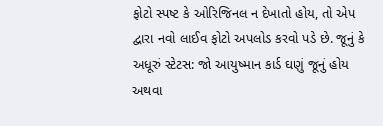ફોટો સ્પષ્ટ કે ઓરિજિનલ ન દેખાતો હોય, તો એપ દ્વારા નવો લાઈવ ફોટો અપલોડ કરવો પડે છે. જૂનું કે અધૂરું સ્ટેટસ: જો આયુષ્માન કાર્ડ ઘણું જૂનું હોય અથવા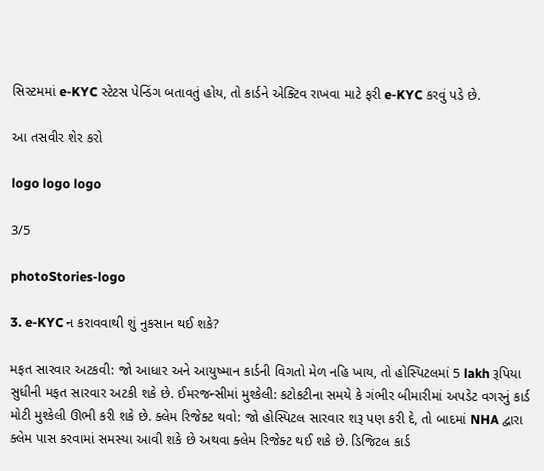સિસ્ટમમાં e-KYC સ્ટેટસ પેન્ડિંગ બતાવતું હોય, તો કાર્ડને એક્ટિવ રાખવા માટે ફરી e-KYC કરવું પડે છે.

આ તસવીર શેર કરો

logo logo logo

3/5

photoStories-logo

3. e-KYC ન કરાવવાથી શું નુકસાન થઈ શકે?

મફત સારવાર અટકવી: જો આધાર અને આયુષ્માન કાર્ડની વિગતો મેળ નહિ ખાય, તો હોસ્પિટલમાં 5 lakh રૂપિયા સુધીની મફત સારવાર અટકી શકે છે. ઈમરજન્સીમાં મુશ્કેલી: કટોકટીના સમયે કે ગંભીર બીમારીમાં અપડેટ વગરનું કાર્ડ મોટી મુશ્કેલી ઊભી કરી શકે છે. ક્લેમ રિજેક્ટ થવો: જો હોસ્પિટલ સારવાર શરૂ પણ કરી દે, તો બાદમાં NHA દ્વારા ક્લેમ પાસ કરવામાં સમસ્યા આવી શકે છે અથવા ક્લેમ રિજેક્ટ થઈ શકે છે. ડિજિટલ કાર્ડ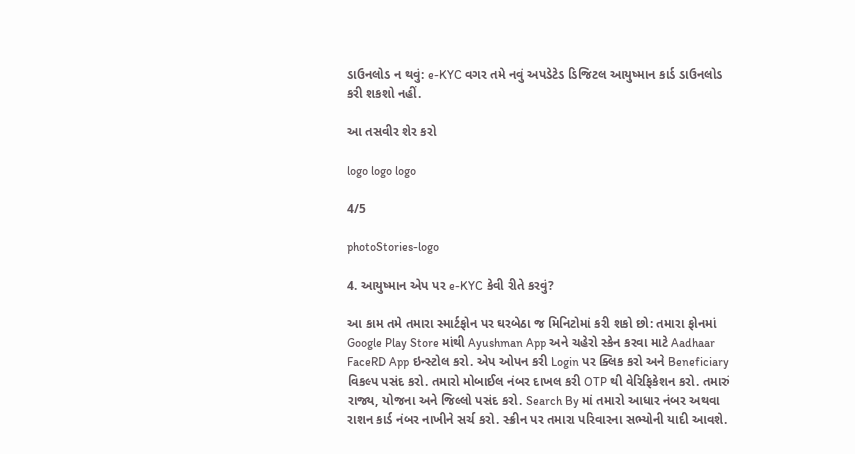ડાઉનલોડ ન થવું: e-KYC વગર તમે નવું અપડેટેડ ડિજિટલ આયુષ્માન કાર્ડ ડાઉનલોડ કરી શકશો નહીં.

આ તસવીર શેર કરો

logo logo logo

4/5

photoStories-logo

4. આયુષ્માન એપ પર e-KYC કેવી રીતે કરવું?

આ કામ તમે તમારા સ્માર્ટફોન પર ઘરબેઠા જ મિનિટોમાં કરી શકો છો: તમારા ફોનમાં Google Play Store માંથી Ayushman App અને ચહેરો સ્કેન કરવા માટે Aadhaar FaceRD App ઇન્સ્ટોલ કરો. એપ ઓપન કરી Login પર ક્લિક કરો અને Beneficiary વિકલ્પ પસંદ કરો. તમારો મોબાઈલ નંબર દાખલ કરી OTP થી વેરિફિકેશન કરો. તમારું રાજ્ય, યોજના અને જિલ્લો પસંદ કરો. Search By માં તમારો આધાર નંબર અથવા રાશન કાર્ડ નંબર નાખીને સર્ચ કરો. સ્ક્રીન પર તમારા પરિવારના સભ્યોની યાદી આવશે.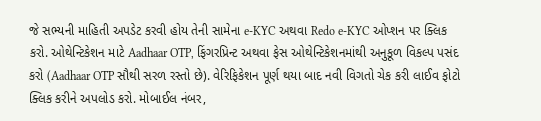જે સભ્યની માહિતી અપડેટ કરવી હોય તેની સામેના e-KYC અથવા Redo e-KYC ઓપ્શન પર ક્લિક કરો. ઓથેન્ટિકેશન માટે Aadhaar OTP, ફિંગરપ્રિન્ટ અથવા ફેસ ઓથેન્ટિકેશનમાંથી અનુકૂળ વિકલ્પ પસંદ કરો (Aadhaar OTP સૌથી સરળ રસ્તો છે). વેરિફિકેશન પૂર્ણ થયા બાદ નવી વિગતો ચેક કરી લાઈવ ફોટો ક્લિક કરીને અપલોડ કરો. મોબાઈલ નંબર,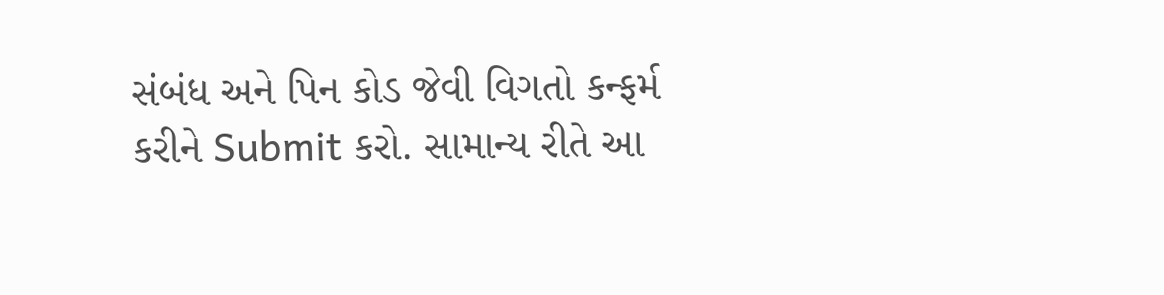સંબંધ અને પિન કોડ જેવી વિગતો કન્ફર્મ કરીને Submit કરો. સામાન્ય રીતે આ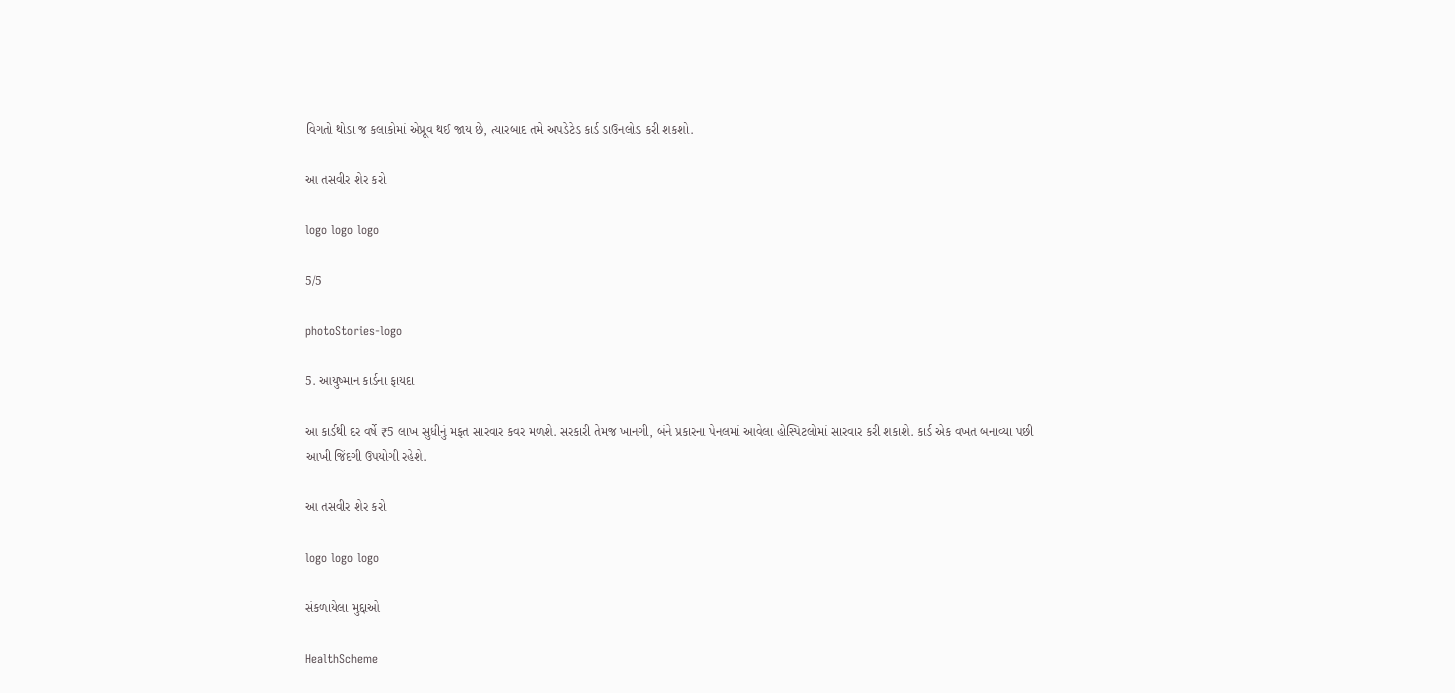વિગતો થોડા જ કલાકોમાં એપ્રૂવ થઈ જાય છે, ત્યારબાદ તમે અપડેટેડ કાર્ડ ડાઉનલોડ કરી શકશો.

આ તસવીર શેર કરો

logo logo logo

5/5

photoStories-logo

5. આયુષ્માન કાર્ડના ફાયદા

આ કાર્ડથી દર વર્ષે ₹5 લાખ સુધીનું મફત સારવાર કવર મળશે. સરકારી તેમજ ખાનગી, બંને પ્રકારના પેનલમાં આવેલા હોસ્પિટલોમાં સારવાર કરી શકાશે. કાર્ડ એક વખત બનાવ્યા પછી આખી જિંદગી ઉપયોગી રહેશે.

આ તસવીર શેર કરો

logo logo logo

સંકળાયેલા મુદ્દાઓ

HealthScheme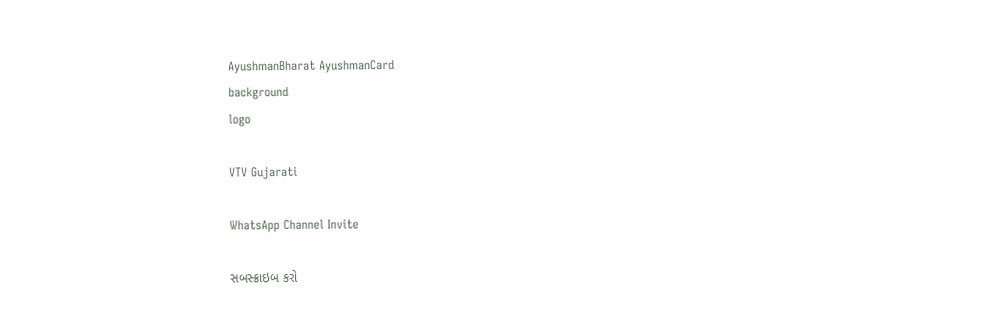AyushmanBharat AyushmanCard
background
logo

VTV Gujarati

WhatsApp Channel Invite

સબસ્ક્રાઇબ કરો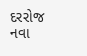દરરોજ નવા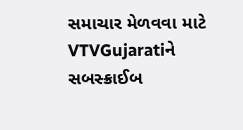સમાચાર મેળવવા માટે VTVGujaratiને સબસ્ક્રાઈબ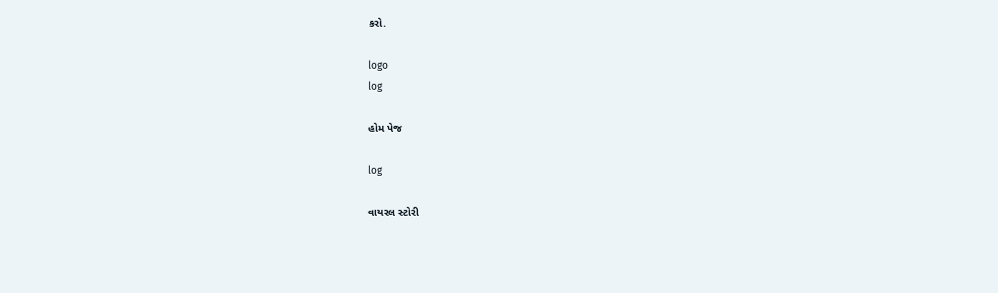કરો.

logo
log

હોમ પેજ

log

વાયરલ સ્ટોરી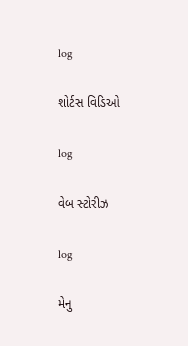log

શોર્ટસ વિડિઓ

log

વેબ સ્ટોરીઝ

log

મેનુ